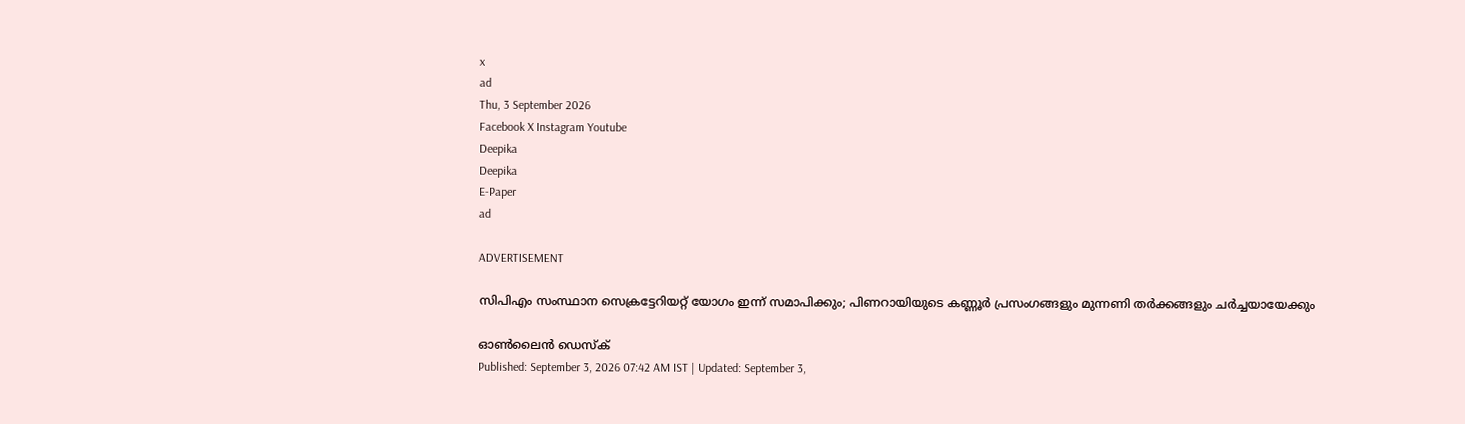x
ad
Thu, 3 September 2026
Facebook X Instagram Youtube
Deepika
Deepika
E-Paper
ad

ADVERTISEMENT

സിപിഎം സംസ്ഥാന സെക്രട്ടേറിയറ്റ് യോഗം ഇന്ന് സമാപിക്കും; പിണറായിയുടെ കണ്ണൂർ പ്രസംഗങ്ങളും മുന്നണി തർക്കങ്ങളും ചർച്ചയായേക്കും

ഓൺലൈൻ ഡെസ്ക്
Published: September 3, 2026 07:42 AM IST | Updated: September 3,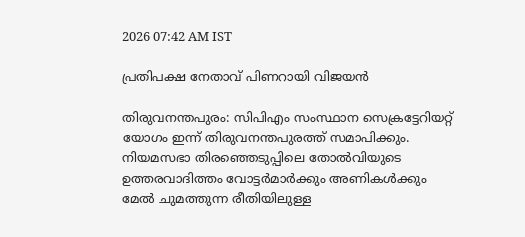2026 07:42 AM IST

പ്രതിപക്ഷ നേതാവ് പിണറായി വിജയൻ

തിരുവനന്തപുരം: സിപിഎം സംസ്ഥാന സെക്രട്ടേറിയറ്റ് യോഗം ഇന്ന് തിരുവനന്തപുരത്ത് സമാപിക്കും. നിയമസഭാ തിരഞ്ഞെടുപ്പിലെ തോൽവിയുടെ ഉത്തരവാദിത്തം വോട്ടർമാർക്കും അണികൾക്കും മേൽ ചുമത്തുന്ന രീതിയിലുള്ള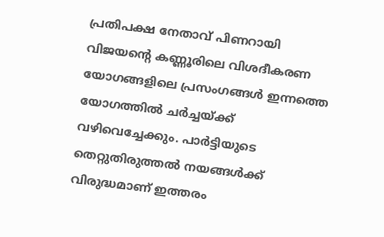പ്രതിപക്ഷ നേതാവ് പിണറായി വിജയന്‍റെ കണ്ണൂരിലെ വിശദീകരണ യോഗങ്ങളിലെ പ്രസംഗങ്ങൾ ഇന്നത്തെ യോഗത്തിൽ ചർച്ചയ്ക്ക് വഴിവെച്ചേക്കും. പാർട്ടിയുടെ തെറ്റുതിരുത്തൽ നയങ്ങൾക്ക് വിരുദ്ധമാണ് ഇത്തരം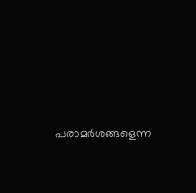പരാമർശങ്ങളെന്ന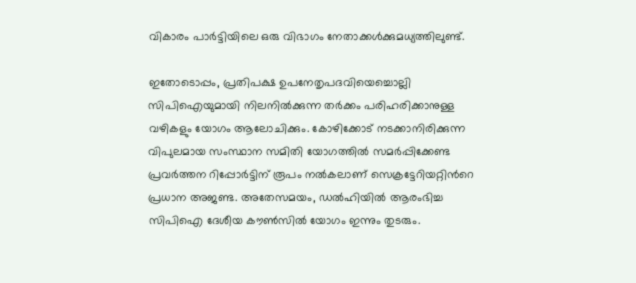വികാരം പാർട്ടിയിലെ ഒരു വിഭാഗം നേതാക്കൾക്കുമധ്യത്തിലുണ്ട്.

ഇതോടൊപ്പം, പ്രതിപക്ഷ ഉപനേതൃപദവിയെച്ചൊല്ലി സിപിഐയുമായി നിലനിൽക്കുന്ന തർക്കം പരിഹരിക്കാനുള്ള വഴികളും യോഗം ആലോചിക്കും. കോഴിക്കോട് നടക്കാനിരിക്കുന്ന വിപുലമായ സംസ്ഥാന സമിതി യോഗത്തിൽ സമർപ്പിക്കേണ്ട പ്രവർത്തന റിപ്പോർട്ടിന് രൂപം നൽകലാണ് സെക്രട്ടേറിയറ്റിന്‍റെ പ്രധാന അജണ്ട. അതേസമയം, ഡൽഹിയിൽ ആരംഭിച്ച സിപിഐ ദേശീയ കൗൺസിൽ യോഗം ഇന്നും തുടരും.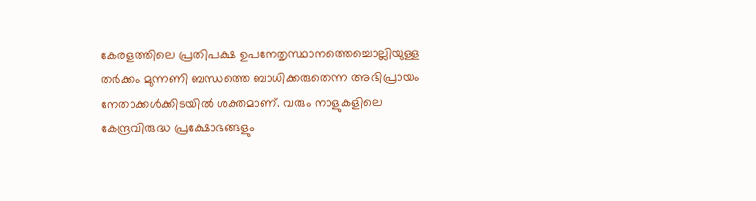കേരളത്തിലെ പ്രതിപക്ഷ ഉപനേതൃസ്ഥാനത്തെച്ചൊല്ലിയുള്ള തർക്കം മുന്നണി ബന്ധത്തെ ബാധിക്കരുതെന്ന അഭിപ്രായം നേതാക്കൾക്കിടയിൽ ശക്തമാണ്. വരും നാളുകളിലെ കേന്ദ്രവിരുദ്ധ പ്രക്ഷോഭങ്ങളും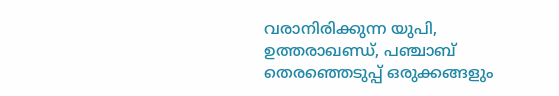വരാനിരിക്കുന്ന യുപി, ഉത്തരാഖണ്ഡ്, പഞ്ചാബ് തെരഞ്ഞെടുപ്പ് ഒരുക്കങ്ങളും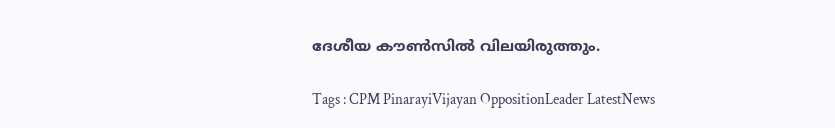ദേശീയ കൗൺസിൽ വിലയിരുത്തും.

Tags : CPM PinarayiVijayan OppositionLeader LatestNews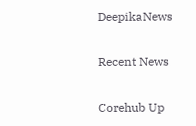DeepikaNews

Recent News

Corehub Up